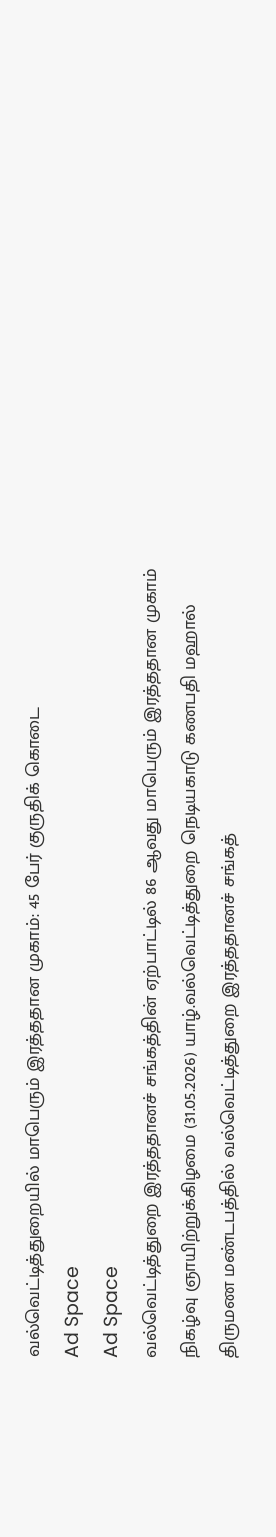வல்வெட்டித்துறையில் மாபெரும் இரத்ததான முகாம்: 45 பேர் குருதிக் கொடை
Ad Space
Ad Space
வல்வெட்டித்துறை இரத்ததானச் சங்கத்தின் ஏற்பாட்டில் 86 ஆவது மாபெரும் இரத்ததான முகாம் நிகழ்வு ஞாயிற்றுக்கிழமை (31.05.2026) யாழ்.வல்வெட்டித்துறை நெடியகாடு கணபதி மஹால் திருமண மண்டபத்தில் வல்வெட்டித்துறை இரத்ததானச் சங்கத்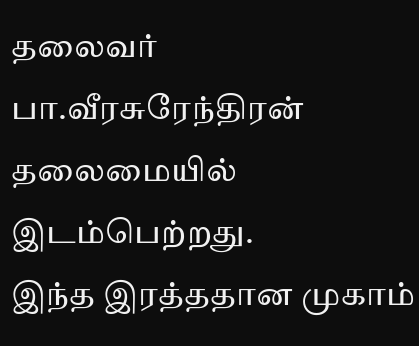தலைவர் பா.வீரசுரேந்திரன் தலைமையில் இடம்பெற்றது.
இந்த இரத்ததான முகாம்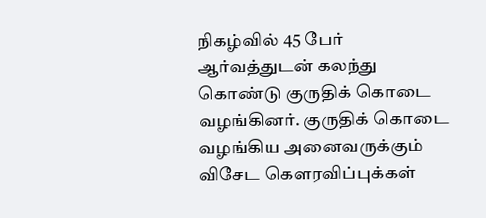நிகழ்வில் 45 பேர் ஆர்வத்துடன் கலந்து கொண்டு குருதிக் கொடை வழங்கினர். குருதிக் கொடை வழங்கிய அனைவருக்கும் விசேட கெளரவிப்புக்கள்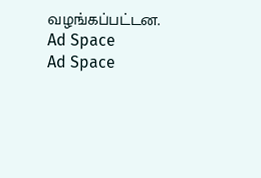வழங்கப்பட்டன.
Ad Space
Ad Space